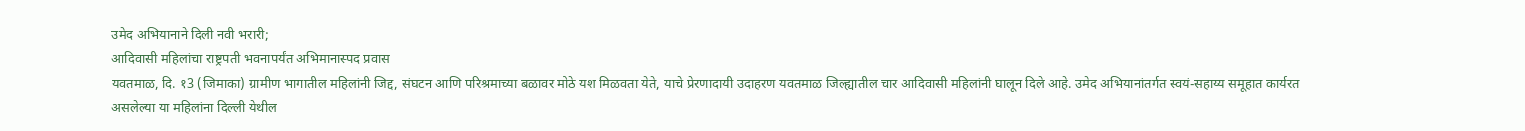उमेद अभियानाने दिली नवी भरारी;
आदिवासी महिलांचा राष्ट्रपती भवनापर्यंत अभिमानास्पद प्रवास
यवतमाळ, दि. १3 (जिमाका) ग्रामीण भागातील महिलांनी जिद्द, संघटन आणि परिश्रमाच्या बळावर मोठे यश मिळवता येते, याचे प्रेरणादायी उदाहरण यवतमाळ जिल्ह्यातील चार आदिवासी महिलांनी घालून दिले आहे. उमेद अभियानांतर्गत स्वयं-सहाय्य समूहात कार्यरत असलेल्या या महिलांना दिल्ली येथील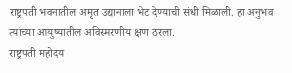राष्ट्रपती भवनातील अमृत उद्यानाला भेट देण्याची संधी मिळाली. हा अनुभव त्यांच्या आयुष्यातील अविस्मरणीय क्षण ठरला.
राष्ट्रपती महोदय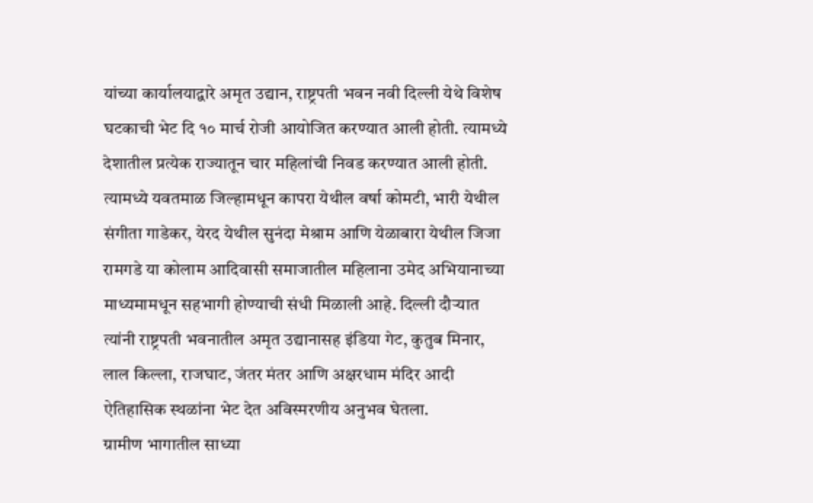यांच्या कार्यालयाद्वारे अमृत उद्यान, राष्ट्रपती भवन नवी दिल्ली येथे विशेष घटकाची भेट दि १० मार्च रोजी आयोजित करण्यात आली होती. त्यामध्ये देशातील प्रत्येक राज्यातून चार महिलांची निवड करण्यात आली होती. त्यामध्ये यवतमाळ जिल्हामधून कापरा येथील वर्षा कोमटी, भारी येथील संगीता गाडेकर, येरद येथील सुनंदा मेश्राम आणि येळाबारा येथील जिजा रामगडे या कोलाम आदिवासी समाजातील महिलाना उमेद अभियानाच्या माध्यमामधून सहभागी होण्याची संधी मिळाली आहे. दिल्ली दौऱ्यात त्यांनी राष्ट्रपती भवनातील अमृत उद्यानासह इंडिया गेट, कुतुब मिनार, लाल किल्ला, राजघाट, जंतर मंतर आणि अक्षरधाम मंदिर आदी ऐतिहासिक स्थळांना भेट देत अविस्मरणीय अनुभव घेतला.
ग्रामीण भागातील साध्या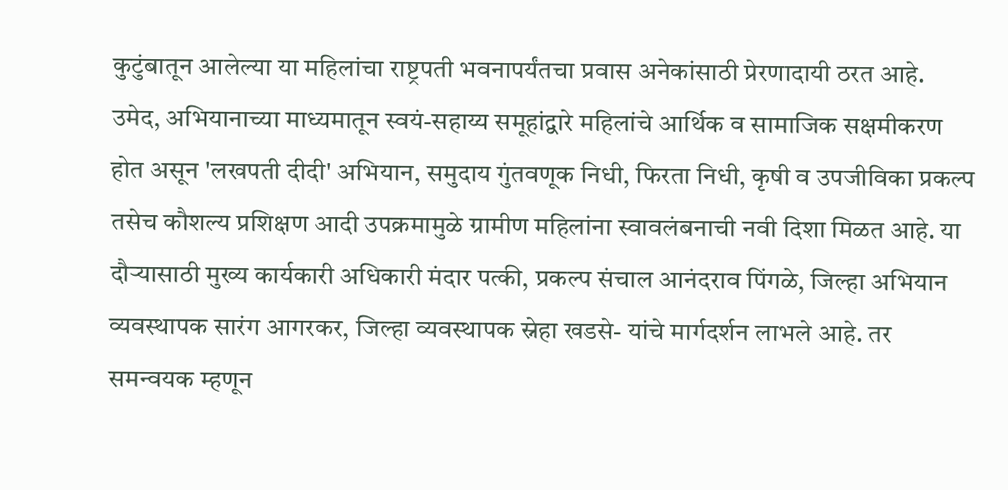कुटुंबातून आलेल्या या महिलांचा राष्ट्रपती भवनापर्यंतचा प्रवास अनेकांसाठी प्रेरणादायी ठरत आहे. उमेद, अभियानाच्या माध्यमातून स्वयं-सहाय्य समूहांद्वारे महिलांचे आर्थिक व सामाजिक सक्षमीकरण होत असून 'लखपती दीदी' अभियान, समुदाय गुंतवणूक निधी, फिरता निधी, कृषी व उपजीविका प्रकल्प तसेच कौशल्य प्रशिक्षण आदी उपक्रमामुळे ग्रामीण महिलांना स्वावलंबनाची नवी दिशा मिळत आहे. या दौऱ्यासाठी मुख्य कार्यकारी अधिकारी मंदार पत्की, प्रकल्प संचाल आनंदराव पिंगळे, जिल्हा अभियान व्यवस्थापक सारंग आगरकर, जिल्हा व्यवस्थापक स्नेहा खडसे- यांचे मार्गदर्शन लाभले आहे. तर समन्वयक म्हणून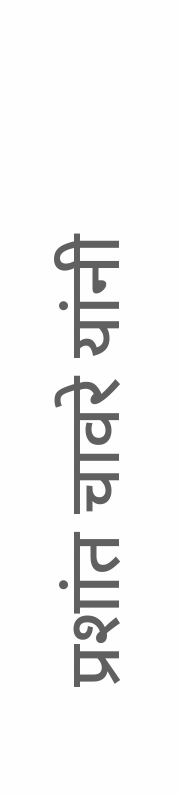प्रशांत चावरे यांनी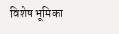विशेष भूमिका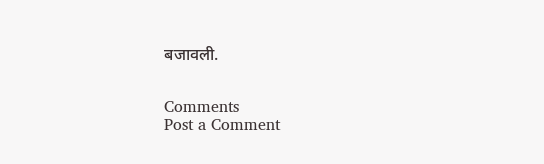बजावली.


Comments
Post a Comment